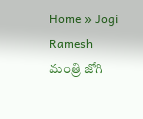Home » Jogi Ramesh
మంత్రి జోగి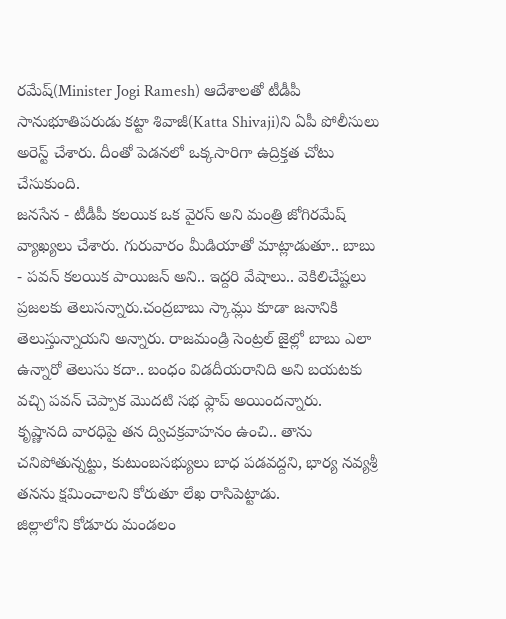రమేష్(Minister Jogi Ramesh) ఆదేశాలతో టీడీపీ సానుభూతిపరుడు కట్టా శివాజీ(Katta Shivaji)ని ఏపీ పోలీసులు అరెస్ట్ చేశారు. దీంతో పెడనలో ఒక్కసారిగా ఉద్రిక్తత చోటు చేసుకుంది.
జనసేన - టీడీపీ కలయిక ఒక వైరస్ అని మంత్రి జోగిరమేష్ వ్యాఖ్యలు చేశారు. గురువారం మీడియాతో మాట్లాడుతూ.. బాబు - పవన్ కలయిక పాయిజన్ అని.. ఇద్దరి వేషాలు.. వెకిలిచేష్టలు ప్రజలకు తెలుసన్నారు.చంద్రబాబు స్కామ్లు కూడా జనానికి తెలుస్తున్నాయని అన్నారు. రాజమండ్రి సెంట్రల్ జైల్లో బాబు ఎలా ఉన్నారో తెలుసు కదా.. బంధం విడదీయరానిది అని బయటకు వచ్చి పవన్ చెప్పాక మొదటి సభ ఫ్లాప్ అయిందన్నారు.
కృష్ణానది వారధిపై తన ద్విచక్రవాహనం ఉంచి.. తాను చనిపోతున్నట్టు, కుటుంబసభ్యులు బాధ పడవద్దని, భార్య నవ్యశ్రీ తనను క్షమించాలని కోరుతూ లేఖ రాసిపెట్టాడు.
జిల్లాలోని కోడూరు మండలం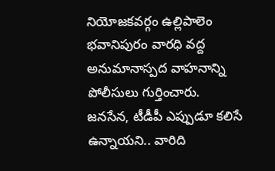నియోజకవర్గం ఉల్లిపాలెం భవానిపురం వారధి వద్ద అనుమానాస్పద వాహనాన్ని పోలీసులు గుర్తించారు.
జనసేన, టీడీపీ ఎప్పుడూ కలిసే ఉన్నాయని.. వారిది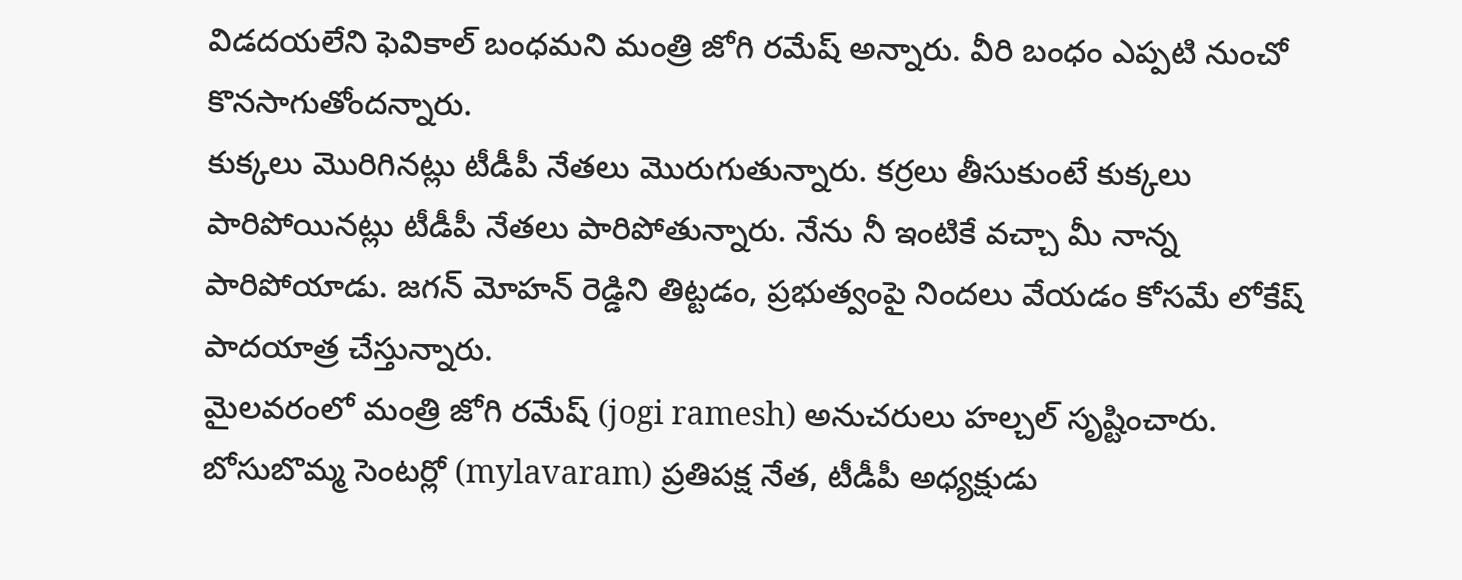విడదయలేని ఫెవికాల్ బంధమని మంత్రి జోగి రమేష్ అన్నారు. వీరి బంధం ఎప్పటి నుంచో కొనసాగుతోందన్నారు.
కుక్కలు మొరిగినట్లు టీడీపీ నేతలు మొరుగుతున్నారు. కర్రలు తీసుకుంటే కుక్కలు పారిపోయినట్లు టీడీపీ నేతలు పారిపోతున్నారు. నేను నీ ఇంటికే వచ్చా మీ నాన్న పారిపోయాడు. జగన్ మోహన్ రెడ్డిని తిట్టడం, ప్రభుత్వంపై నిందలు వేయడం కోసమే లోకేష్ పాదయాత్ర చేస్తున్నారు.
మైలవరంలో మంత్రి జోగి రమేష్ (jogi ramesh) అనుచరులు హల్చల్ సృష్టించారు. బోసుబొమ్మ సెంటర్లో (mylavaram) ప్రతిపక్ష నేత, టీడీపీ అధ్యక్షుడు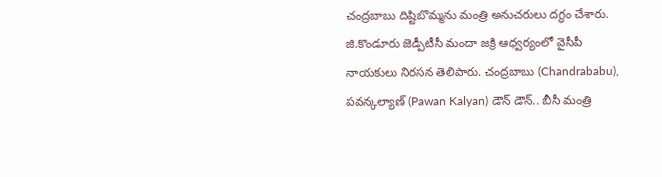చంద్రబాబు దిష్టిబొమ్మను మంత్రి అనుచరులు దగ్ధం చేశారు. జి.కొండూరు జెడ్పీటీసీ మందా జక్రి ఆధ్వర్యంలో వైసీపీ నాయకులు నిరసన తెలిపారు. చంద్రబాబు (Chandrababu), పవన్కల్యాణ్ (Pawan Kalyan) డౌన్ డౌన్.. బీసీ మంత్రి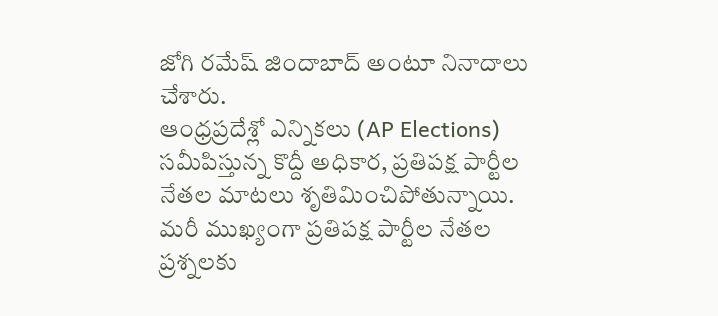జోగి రమేష్ జిందాబాద్ అంటూ నినాదాలు చేశారు.
ఆంధ్రప్రదేశ్లో ఎన్నికలు (AP Elections) సమీపిస్తున్న కొద్దీ అధికార, ప్రతిపక్ష పార్టీల నేతల మాటలు శృతిమించిపోతున్నాయి. మరీ ముఖ్యంగా ప్రతిపక్ష పార్టీల నేతల ప్రశ్నలకు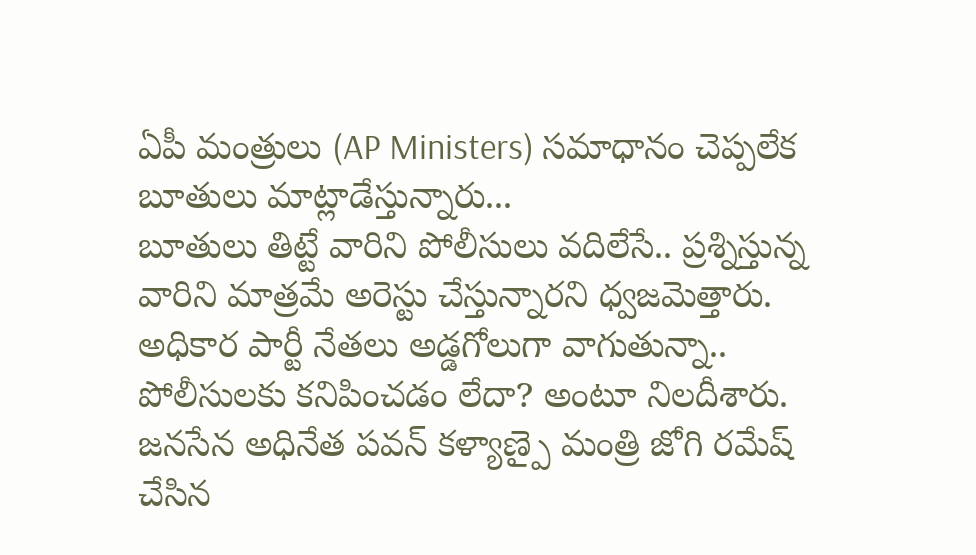ఏపీ మంత్రులు (AP Ministers) సమాధానం చెప్పలేక బూతులు మాట్లాడేస్తున్నారు...
బూతులు తిట్టే వారిని పోలీసులు వదిలేసే.. ప్రశ్నిస్తున్న వారిని మాత్రమే అరెస్టు చేస్తున్నారని ధ్వజమెత్తారు. అధికార పార్టీ నేతలు అడ్డగోలుగా వాగుతున్నా.. పోలీసులకు కనిపించడం లేదా? అంటూ నిలదీశారు.
జనసేన అధినేత పవన్ కళ్యాణ్పై మంత్రి జోగి రమేష్ చేసిన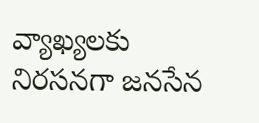వ్యాఖ్యలకు నిరసనగా జనసేన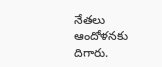నేతలు ఆందోళనకు దిగారు.